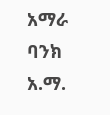አማራ ባንክ አ.ማ.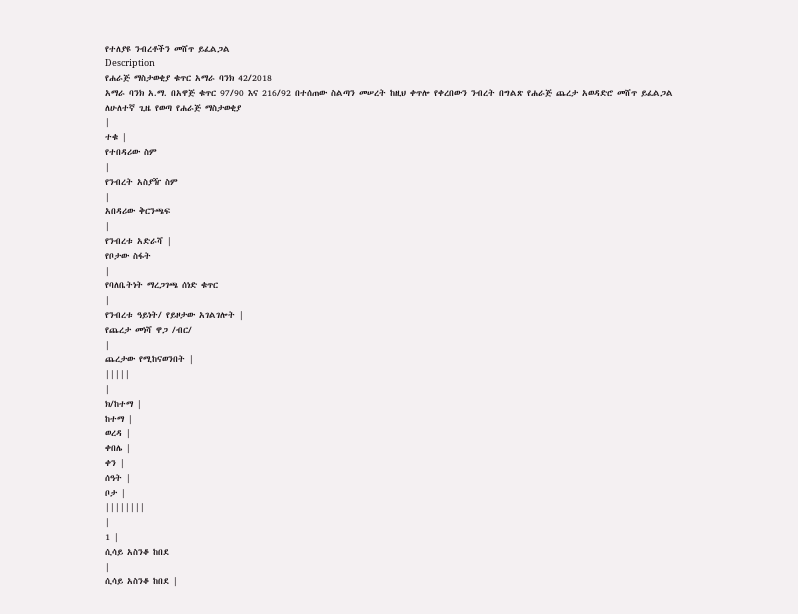የተለያዩ ንብረቶችን መሸጥ ይፈልጋል
Description
የሐራጅ ማስታወቂያ ቁጥር አማራ ባንክ 42/2018
አማራ ባንክ አ.ማ. በአዋጅ ቁጥር 97/90 እና 216/92 በተሰጠው ስልጣን መሠረት ከዚህ ቀጥሎ የቀረበውን ንብረት በግልጽ የሐራጅ ጨረታ አወዳድሮ መሸጥ ይፈልጋል
ለሁለተኛ ጊዜ የወጣ የሐራጅ ማስታወቂያ
|
ተቁ |
የተበዳሪው ስም
|
የንብረት አስያዥ ስም
|
አበዳሪው ቅርንጫፍ
|
የንብረቱ አድራሻ |
የቦታው ስፋት
|
የባለቤትነት ማረጋገጫ ሰነድ ቁጥር
|
የንብረቱ ዓይነት/ የይዞታው አገልገሎት |
የጨረታ መነሻ ዋጋ /ብር/
|
ጨረታው የሚከናወንበት |
|||||
|
ክ/ከተማ |
ከተማ |
ወረዳ |
ቀበሌ |
ቀን |
ሰዓት |
ቦታ |
||||||||
|
1 |
ሲሳይ አስንቆ ከበደ
|
ሲሳይ አስንቆ ከበደ |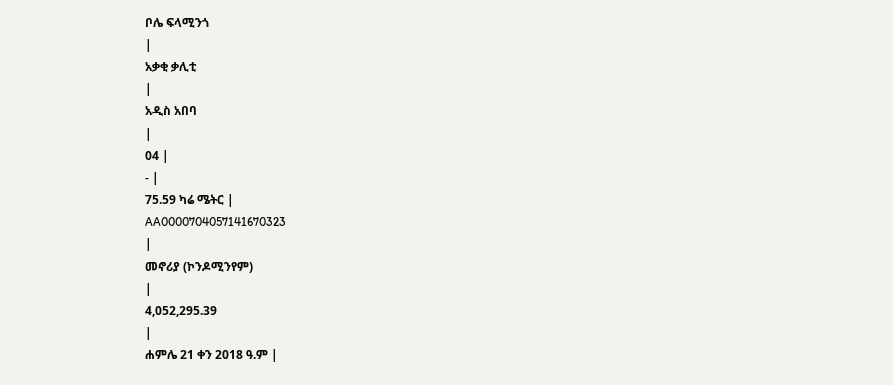ቦሌ ፍላሚንጎ
|
አቃቂ ቃሊቲ
|
አዲስ አበባ
|
04 |
- |
75.59 ካሬ ሜትር |
AA0000704057141670323
|
መኖሪያ (ኮንዶሚንየም)
|
4,052,295.39
|
ሐምሌ 21 ቀን 2018 ዓ.ም |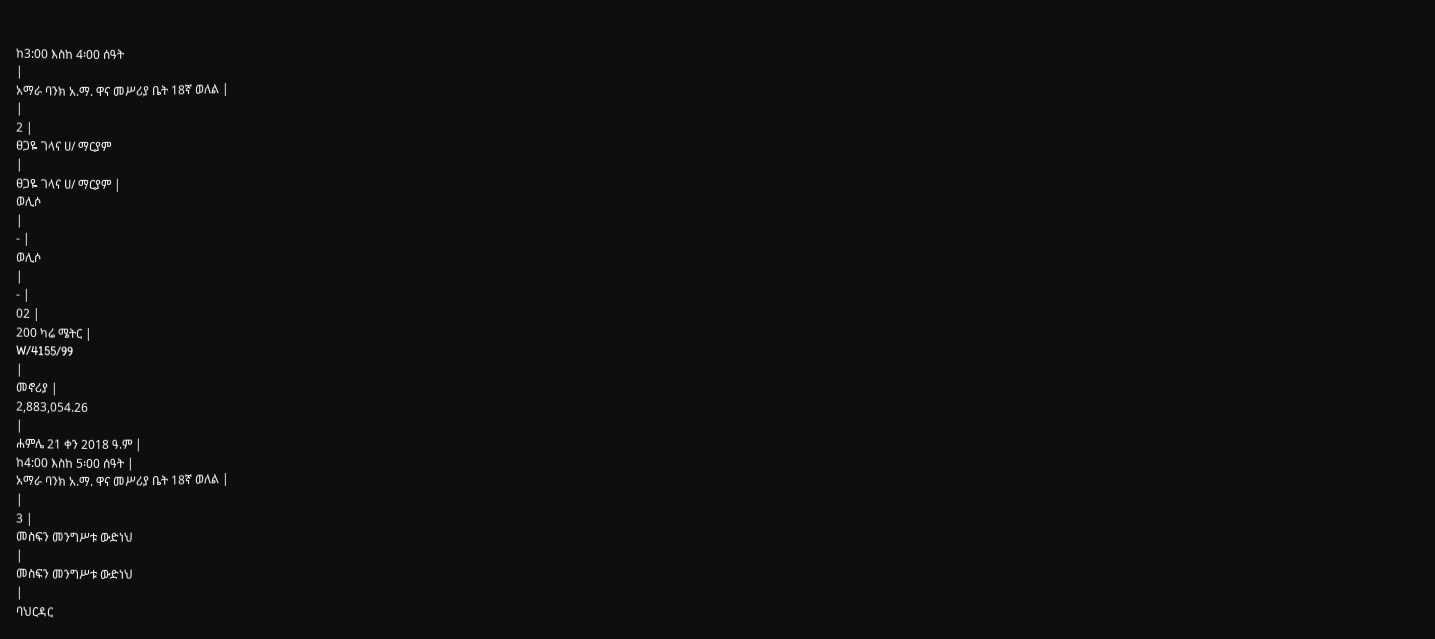ከ3:00 እስከ 4፡00 ሰዓት
|
አማራ ባንክ አ.ማ. ዋና መሥሪያ ቤት 18ኛ ወለል |
|
2 |
ፀጋዬ ገላና ሀ/ ማርያም
|
ፀጋዬ ገላና ሀ/ ማርያም |
ወሊሶ
|
- |
ወሊሶ
|
- |
02 |
200 ካሬ ሜትር |
W/4155/99
|
መኖሪያ |
2,883,054.26
|
ሐምሌ 21 ቀን 2018 ዓ.ም |
ከ4:00 እስከ 5፡00 ሰዓት |
አማራ ባንክ አ.ማ. ዋና መሥሪያ ቤት 18ኛ ወለል |
|
3 |
መስፍን መንግሥቱ ውድነህ
|
መስፍን መንግሥቱ ውድነህ
|
ባህርዳር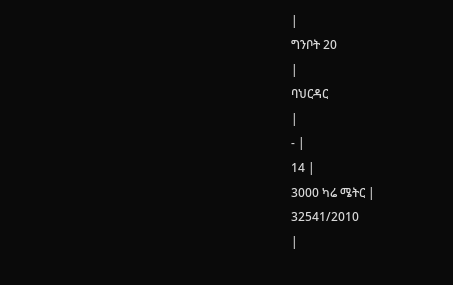|
ግንቦት 20
|
ባህርዳር
|
- |
14 |
3000 ካሬ ሜትር |
32541/2010
|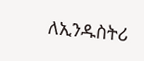ለኢንዱስትሪ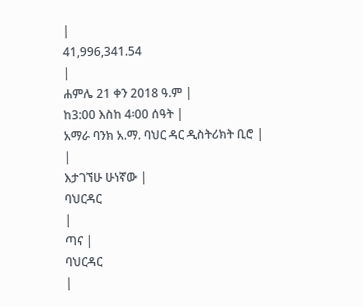|
41,996,341.54
|
ሐምሌ 21 ቀን 2018 ዓ.ም |
ከ3:00 እስከ 4፡00 ሰዓት |
አማራ ባንክ አ.ማ. ባህር ዳር ዲስትሪክት ቢሮ |
|
እታገኘሁ ሁነኛው |
ባህርዳር
|
ጣና |
ባህርዳር
|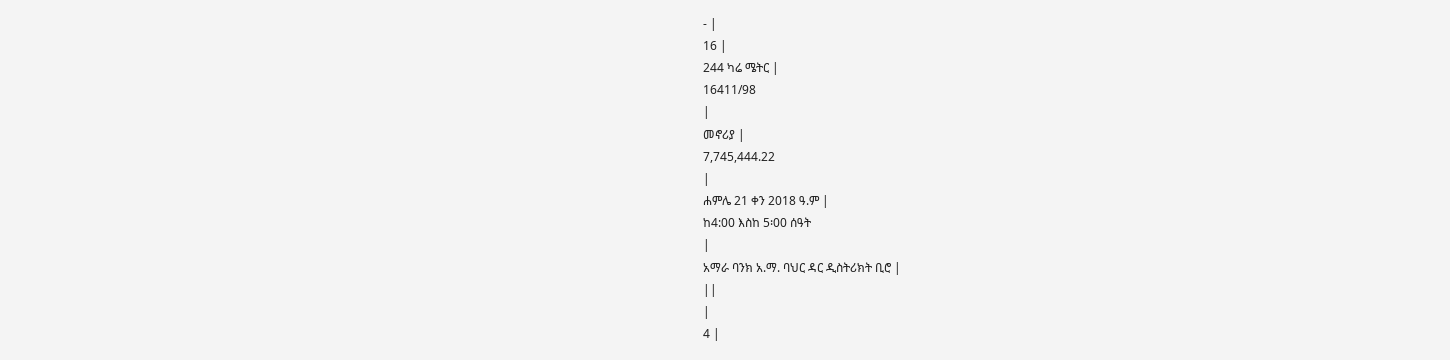- |
16 |
244 ካሬ ሜትር |
16411/98
|
መኖሪያ |
7,745,444.22
|
ሐምሌ 21 ቀን 2018 ዓ.ም |
ከ4:00 እስከ 5፡00 ሰዓት
|
አማራ ባንክ አ.ማ. ባህር ዳር ዲስትሪክት ቢሮ |
||
|
4 |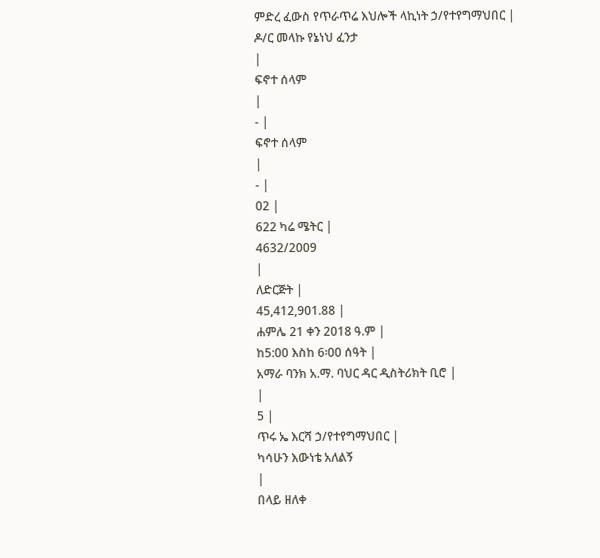ምድረ ፈውስ የጥራጥሬ እህሎች ላኪነት ኃ/የተየግማህበር |
ዶ/ር መላኩ የኔነህ ፈንታ
|
ፍኖተ ሰላም
|
- |
ፍኖተ ሰላም
|
- |
02 |
622 ካሬ ሜትር |
4632/2009
|
ለድርጅት |
45,412,901.88 |
ሐምሌ 21 ቀን 2018 ዓ.ም |
ከ5:00 እስከ 6፡00 ሰዓት |
አማራ ባንክ አ.ማ. ባህር ዳር ዲስትሪክት ቢሮ |
|
5 |
ጥሩ ኤ እርሻ ኃ/የተየግማህበር |
ካሳሁን እውነቴ አለልኝ
|
በላይ ዘለቀ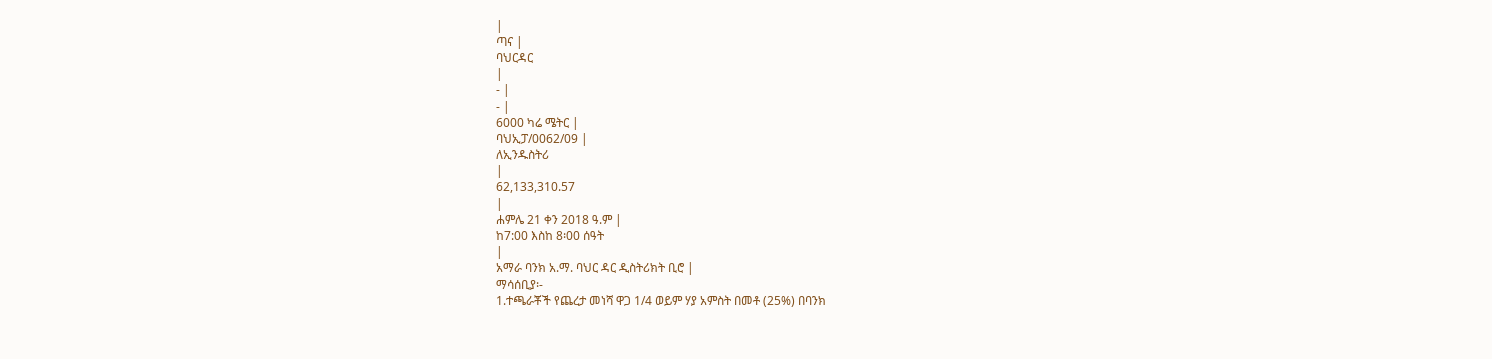|
ጣና |
ባህርዳር
|
- |
- |
6000 ካሬ ሜትር |
ባህኢፓ/0062/09 |
ለኢንዱስትሪ
|
62,133,310.57
|
ሐምሌ 21 ቀን 2018 ዓ.ም |
ከ7:00 እስከ 8፡00 ሰዓት
|
አማራ ባንክ አ.ማ. ባህር ዳር ዲስትሪክት ቢሮ |
ማሳሰቢያ፡-
1.ተጫራቾች የጨረታ መነሻ ዋጋ 1/4 ወይም ሃያ አምስት በመቶ (25%) በባንክ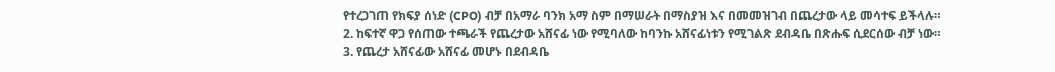የተረጋገጠ የክፍያ ሰነድ (CPO) ብቻ በአማራ ባንክ አማ ስም በማሠራት በማስያዝ እና በመመዝገብ በጨረታው ላይ መሳተፍ ይችላሉ።
2. ከፍተኛ ዋጋ የሰጠው ተጫራች የጨረታው አሸናፊ ነው የሚባለው ከባንኩ አሸናፊነቱን የሚገልጽ ደብዳቤ በጽሑፍ ሲደርሰው ብቻ ነው።
3. የጨረታ አሸናፊው አሸናፊ መሆኑ በደብዳቤ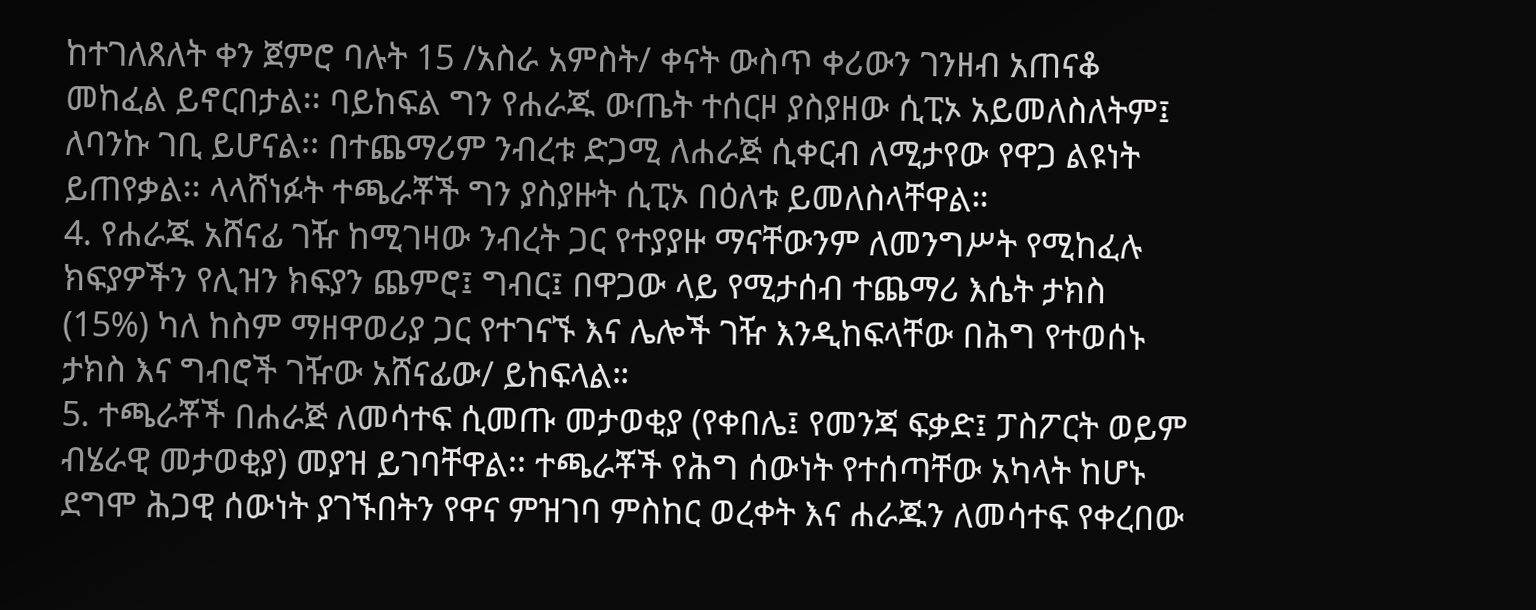ከተገለጸለት ቀን ጀምሮ ባሉት 15 /አስራ አምስት/ ቀናት ውስጥ ቀሪውን ገንዘብ አጠናቆ መከፈል ይኖርበታል፡፡ ባይከፍል ግን የሐራጁ ውጤት ተሰርዞ ያስያዘው ሲፒኦ አይመለስለትም፤ ለባንኩ ገቢ ይሆናል፡፡ በተጨማሪም ንብረቱ ድጋሚ ለሐራጅ ሲቀርብ ለሚታየው የዋጋ ልዩነት ይጠየቃል፡፡ ላላሸነፉት ተጫራቾች ግን ያስያዙት ሲፒኦ በዕለቱ ይመለስላቸዋል።
4. የሐራጁ አሸናፊ ገዥ ከሚገዛው ንብረት ጋር የተያያዙ ማናቸውንም ለመንግሥት የሚከፈሉ ክፍያዎችን የሊዝን ክፍያን ጨምሮ፤ ግብር፤ በዋጋው ላይ የሚታሰብ ተጨማሪ እሴት ታክስ (15%) ካለ ከስም ማዘዋወሪያ ጋር የተገናኙ እና ሌሎች ገዥ እንዲከፍላቸው በሕግ የተወሰኑ ታክስ እና ግብሮች ገዥው አሸናፊው/ ይከፍላል።
5. ተጫራቾች በሐራጅ ለመሳተፍ ሲመጡ መታወቂያ (የቀበሌ፤ የመንጃ ፍቃድ፤ ፓስፖርት ወይም ብሄራዊ መታወቂያ) መያዝ ይገባቸዋል፡፡ ተጫራቾች የሕግ ሰውነት የተሰጣቸው አካላት ከሆኑ ደግሞ ሕጋዊ ሰውነት ያገኙበትን የዋና ምዝገባ ምስከር ወረቀት እና ሐራጁን ለመሳተፍ የቀረበው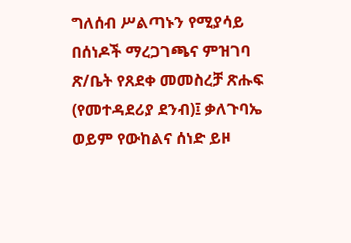ግለሰብ ሥልጣኑን የሚያሳይ በሰነዶች ማረጋገጫና ምዝገባ ጽ/ቤት የጸደቀ መመስረቻ ጽሑፍ (የመተዳደሪያ ደንብ)፤ ቃለጉባኤ ወይም የውከልና ሰነድ ይዞ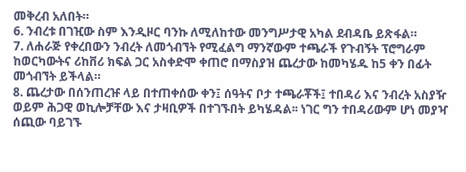መቅረብ አለበት።
6. ንብረቱ በገዢው ስም እንዲዞር ባንኩ ለሚለከተው መንግሥታዊ አካል ደብዳቤ ይጽፋል።
7. ለሐራጅ የቀረበውን ንብረት ለመጎብኘት የሚፈልግ ማንኛውም ተጫራች የጉብኝት ፕሮግራም ከወርካውትና ሪከቨሪ ክፍል ጋር አስቀድሞ ቀጠሮ በማስያዝ ጨረታው ከመካሄዱ ከ5 ቀን በፊት መጎብኘት ይችላል።
8. ጨረታው በሰንጠረዡ ላይ በተጠቀሰው ቀን፤ ሰዓትና ቦታ ተጫራቾች፤ ተበዳሪ እና ንብረት አስያዥ ወይም ሕጋዊ ወኪሎቻቸው እና ታዛቢዎች በተገኙበት ይካሄዳል፡፡ ነገር ግን ተበዳሪውም ሆነ መያዣ ሰጪው ባይገኙ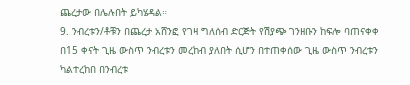ጨረታው በሌሉበት ይካሄዳል።
9. ንብረቱን/ቶቹን በጨረታ አሸንፎ የገዛ ግለሰብ ድርጅት የሽያጭ ገንዘቡን ከፍሎ ባጠናቀቀ በ15 ቀናት ጊዜ ውስጥ ንብረቱን መረከብ ያለበት ሲሆን በተጠቀሰው ጊዜ ውስጥ ንብረቱን ካልተረከበ በንብረቱ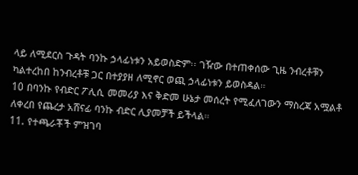ላይ ለሚደርስ ጉዳት ባንኩ ኃላፊነቱን አይወስድም፡፡ ገዥው በተጠቀሰው ጊዜ ንብረቶቹን ካልተረከበ ከንብረቶቹ ጋር በተያያዘ ለሚኖር ወጪ ኃላፊነቱን ይወስዳል።
10 በባንኩ የብድር ፖሊሲ መመሪያ እና ቅድመ ሁኔታ መሰረት የሚፈለገውን ማስረጃ አሟልቶ ለቀረበ የጨረታ አሸናፊ ባንኩ ብድር ሊያመቻች ይችላል።
11. የተጫራቾች ምዝገባ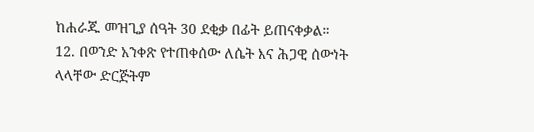ከሐራጁ መዝጊያ ሰዓት 30 ደቂቃ በፊት ይጠናቀቃል።
12. በወንድ አንቀጽ የተጠቀሰው ለሴት እና ሕጋዊ ሰውነት ላላቸው ድርጅትም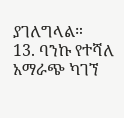ያገለግላል።
13. ባንኩ የተሻለ አማራጭ ካገኘ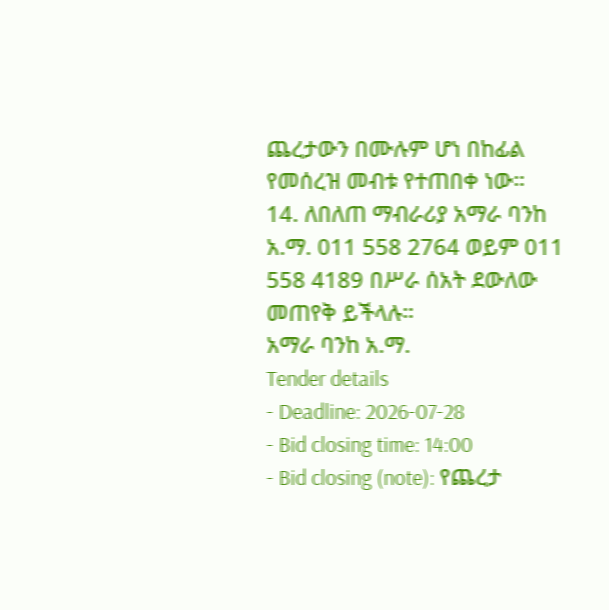ጨረታውን በሙሉም ሆነ በከፊል የመሰረዝ መብቱ የተጠበቀ ነው።
14. ለበለጠ ማብራሪያ አማራ ባንከ አ.ማ. 011 558 2764 ወይም 011 558 4189 በሥራ ሰአት ደውለው መጠየቅ ይችላሉ።
አማራ ባንከ አ.ማ.
Tender details
- Deadline: 2026-07-28
- Bid closing time: 14:00
- Bid closing (note): የጨረታ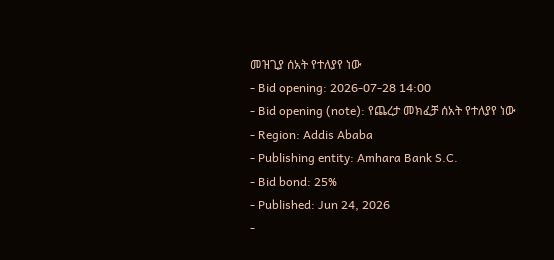መዝጊያ ሰአት የተለያየ ነው
- Bid opening: 2026-07-28 14:00
- Bid opening (note): የጨረታ መክፈቻ ሰአት የተለያየ ነው
- Region: Addis Ababa
- Publishing entity: Amhara Bank S.C.
- Bid bond: 25%
- Published: Jun 24, 2026
-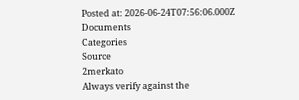Posted at: 2026-06-24T07:56:06.000Z
Documents
Categories
Source
2merkato
Always verify against the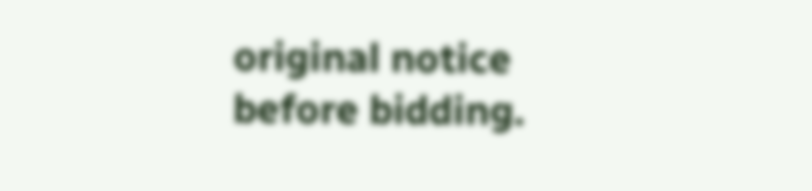original notice before bidding.